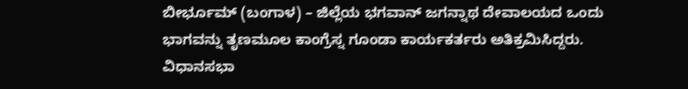ಬೀರ್ಭೂಮ್ (ಬಂಗಾಳ) – ಜಿಲ್ಲೆಯ ಭಗವಾನ್ ಜಗನ್ನಾಥ ದೇವಾಲಯದ ಒಂದು ಭಾಗವನ್ನು ತೃಣಮೂಲ ಕಾಂಗ್ರೆಸ್ನ ಗೂಂಡಾ ಕಾರ್ಯಕರ್ತರು ಅತಿಕ್ರಮಿಸಿದ್ದರು. ವಿಧಾನಸಭಾ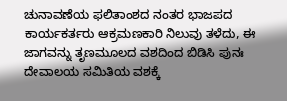ಚುನಾವಣೆಯ ಫಲಿತಾಂಶದ ನಂತರ ಭಾಜಪದ ಕಾರ್ಯಕರ್ತರು ಆಕ್ರಮಣಕಾರಿ ನಿಲುವು ತಳೆದು, ಈ ಜಾಗವನ್ನು ತೃಣಮೂಲದ ವಶದಿಂದ ಬಿಡಿಸಿ ಪುನಃ ದೇವಾಲಯ ಸಮಿತಿಯ ವಶಕ್ಕೆ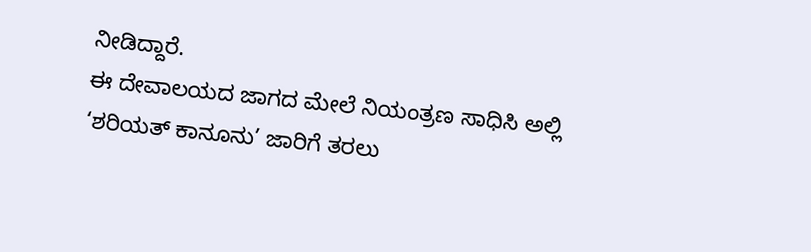ನೀಡಿದ್ದಾರೆ.
ಈ ದೇವಾಲಯದ ಜಾಗದ ಮೇಲೆ ನಿಯಂತ್ರಣ ಸಾಧಿಸಿ ಅಲ್ಲಿ ‘ಶರಿಯತ್ ಕಾನೂನು’ ಜಾರಿಗೆ ತರಲು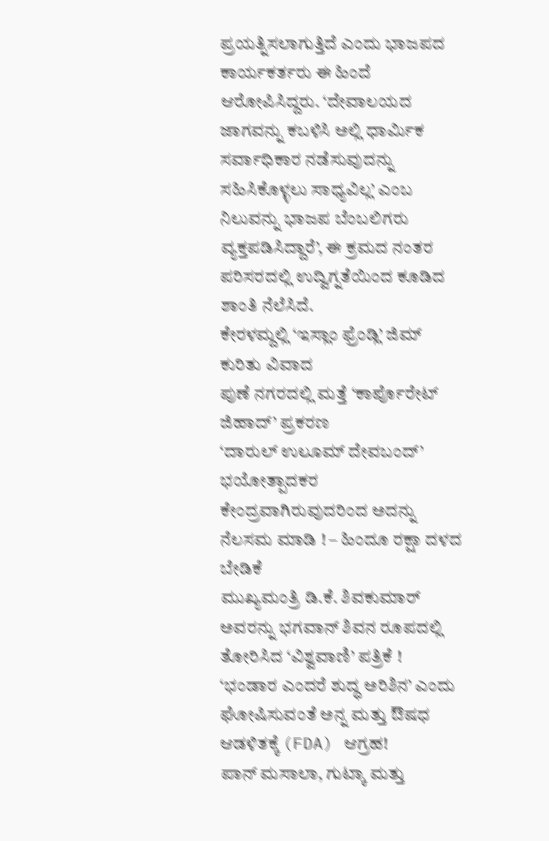ಪ್ರಯತ್ನಿಸಲಾಗುತ್ತಿದೆ ಎಂದು ಭಾಜಪದ ಕಾರ್ಯಕರ್ತರು ಈ ಹಿಂದೆ ಆರೋಪಿಸಿದ್ದರು. ‘ದೇವಾಲಯದ ಜಾಗವನ್ನು ಕಬಳಿಸಿ ಅಲ್ಲಿ ಧಾರ್ಮಿಕ ಸರ್ವಾಧಿಕಾರ ನಡೆಸುವುದನ್ನು ಸಹಿಸಿಕೊಳ್ಳಲು ಸಾಧ್ಯವಿಲ್ಲ’ ಎಂಬ ನಿಲುವನ್ನು ಭಾಜಪ ಬೆಂಬಲಿಗರು ವ್ಯಕ್ತಪಡಿಸಿದ್ದಾರೆ’, ಈ ಕ್ರಮದ ನಂತರ ಪರಿಸರದಲ್ಲಿ ಉದ್ವಿಗ್ನತೆಯಿಂದ ಕೂಡಿದ ಶಾಂತಿ ನೆಲೆಸಿದೆ.
ಕೇರಳಮ್ದಲ್ಲಿ ‘ಇಸ್ಲಾಂ ಫ್ರೆಂಡ್ಲಿ’ ಜಿಮ್ ಕುರಿತು ವಿವಾದ
ಪುಣೆ ನಗರದಲ್ಲಿ ಮತ್ತೆ ‘ಕಾರ್ಪೊರೇಟ್ ಜಿಹಾದ್’ ಪ್ರಕರಣ
‘ದಾರುಲ್ ಉಲೂಮ್ ದೇವಬಂದ್’ ಭಯೋತ್ಪಾದಕರ ಕೇಂದ್ರವಾಗಿರುವುದರಿಂದ ಅದನ್ನು ನೆಲಸಮ ಮಾಡಿ ! – ಹಿಂದೂ ರಕ್ಷಾ ದಳದ ಬೇಡಿಕೆ
ಮುಖ್ಯಮಂತ್ರಿ ಡಿ.ಕೆ. ಶಿವಕುಮಾರ್ ಅವರನ್ನು ಭಗವಾನ್ ಶಿವನ ರೂಪದಲ್ಲಿ ತೋರಿಸಿದ ‘ವಿಶ್ವವಾಣಿ’ ಪತ್ರಿಕೆ !
‘ಭಂಡಾರ ಎಂದರೆ ಶುದ್ಧ ಅರಿಶಿನ’ ಎಂದು ಘೋಷಿಸುವಂತೆ ಅನ್ನ ಮತ್ತು ಔಷಧ ಆಡಳಿತಕ್ಕೆ (FDA) ಆಗ್ರಹ!
ಪಾನ್ ಮಸಾಲಾ, ಗುಟ್ಕಾ ಮತ್ತು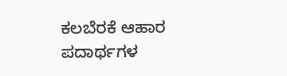ಕಲಬೆರಕೆ ಆಹಾರ ಪದಾರ್ಥಗಳ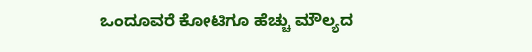ಒಂದೂವರೆ ಕೋಟಿಗೂ ಹೆಚ್ಚು ಮೌಲ್ಯದ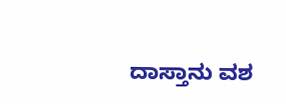ದಾಸ್ತಾನು ವಶ